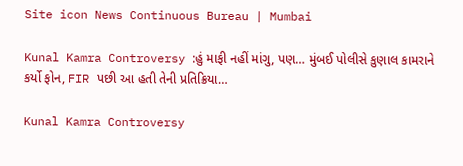Site icon News Continuous Bureau | Mumbai

Kunal Kamra Controversy :હું માફી નહીં માંગુ, પણ… મુંબઈ પોલીસે કુણાલ કામરાને કર્યો ફોન, FIR પછી આ હતી તેની પ્રતિક્રિયા…

Kunal Kamra Controversy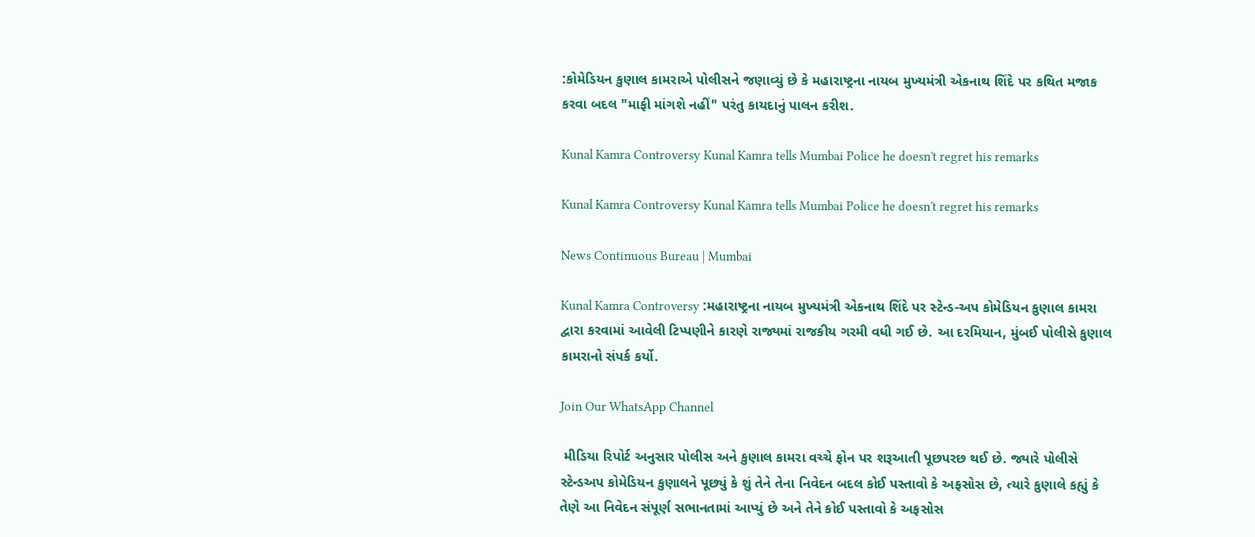:કોમેડિયન કુણાલ કામરાએ પોલીસને જણાવ્યું છે કે મહારાષ્ટ્રના નાયબ મુખ્યમંત્રી એકનાથ શિંદે પર કથિત મજાક કરવા બદલ "માફી માંગશે નહીં" પરંતુ કાયદાનું પાલન કરીશ.

Kunal Kamra Controversy Kunal Kamra tells Mumbai Police he doesn't regret his remarks

Kunal Kamra Controversy Kunal Kamra tells Mumbai Police he doesn't regret his remarks

News Continuous Bureau | Mumbai

Kunal Kamra Controversy :મહારાષ્ટ્રના નાયબ મુખ્યમંત્રી એકનાથ શિંદે પર સ્ટેન્ડ-અપ કોમેડિયન કુણાલ કામરા દ્વારા કરવામાં આવેલી ટિપ્પણીને કારણે રાજ્યમાં રાજકીય ગરમી વધી ગઈ છે. આ દરમિયાન, મુંબઈ પોલીસે કુણાલ કામરાનો સંપર્ક કર્યો.

Join Our WhatsApp Channel

 મીડિયા રિપોર્ટ અનુસાર પોલીસ અને કુણાલ કામરા વચ્ચે ફોન પર શરૂઆતી પૂછપરછ થઈ છે. જ્યારે પોલીસે સ્ટેન્ડઅપ કોમેડિયન કુણાલને પૂછ્યું કે શું તેને તેના નિવેદન બદલ કોઈ પસ્તાવો કે અફસોસ છે, ત્યારે કુણાલે કહ્યું કે તેણે આ નિવેદન સંપૂર્ણ સભાનતામાં આપ્યું છે અને તેને કોઈ પસ્તાવો કે અફસોસ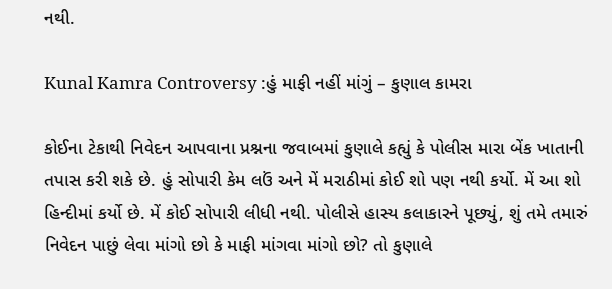નથી.

Kunal Kamra Controversy :હું માફી નહીં માંગું – કુણાલ કામરા

કોઈના ટેકાથી નિવેદન આપવાના પ્રશ્નના જવાબમાં કુણાલે કહ્યું કે પોલીસ મારા બેંક ખાતાની તપાસ કરી શકે છે. હું સોપારી કેમ લઉં અને મેં મરાઠીમાં કોઈ શો પણ નથી કર્યો. મેં આ શો હિન્દીમાં કર્યો છે. મેં કોઈ સોપારી લીધી નથી. પોલીસે હાસ્ય કલાકારને પૂછ્યું, શું તમે તમારું નિવેદન પાછું લેવા માંગો છો કે માફી માંગવા માંગો છો? તો કુણાલે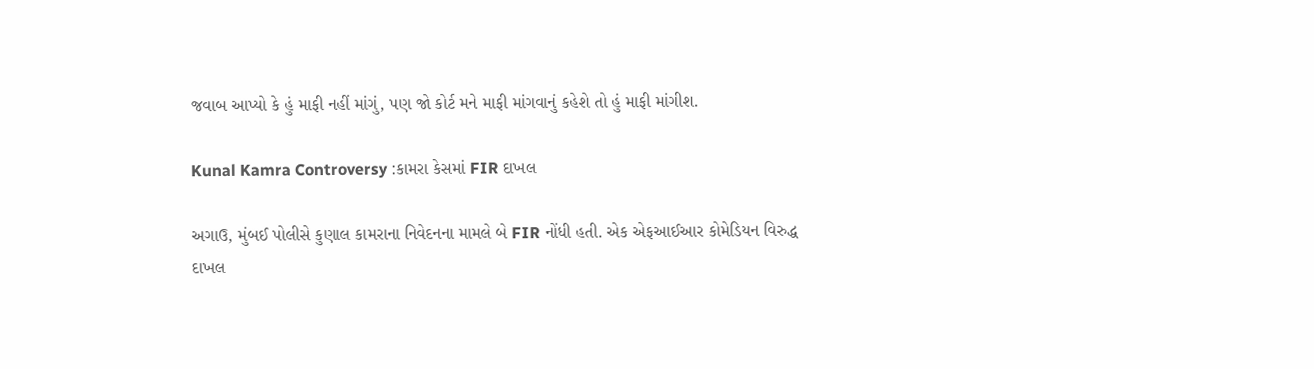જવાબ આપ્યો કે હું માફી નહીં માંગું, પણ જો કોર્ટ મને માફી માંગવાનું કહેશે તો હું માફી માંગીશ.

Kunal Kamra Controversy :કામરા કેસમાં FIR દાખલ

અગાઉ, મુંબઈ પોલીસે કુણાલ કામરાના નિવેદનના મામલે બે FIR નોંધી હતી. એક એફઆઈઆર કોમેડિયન વિરુદ્ધ દાખલ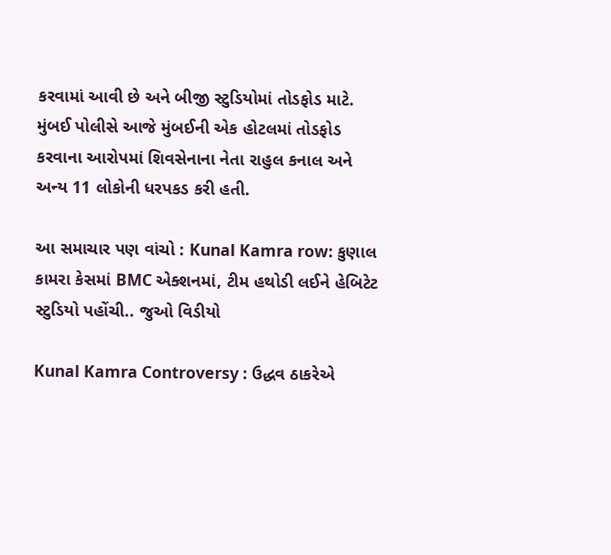કરવામાં આવી છે અને બીજી સ્ટુડિયોમાં તોડફોડ માટે. મુંબઈ પોલીસે આજે મુંબઈની એક હોટલમાં તોડફોડ કરવાના આરોપમાં શિવસેનાના નેતા રાહુલ કનાલ અને અન્ય 11 લોકોની ધરપકડ કરી હતી.

આ સમાચાર પણ વાંચો : Kunal Kamra row: કુણાલ કામરા કેસમાં BMC એક્શનમાં, ટીમ હથોડી લઈને હેબિટેટ સ્ટુડિયો પહોંચી.. જુઓ વિડીયો

Kunal Kamra Controversy : ઉદ્ધવ ઠાકરેએ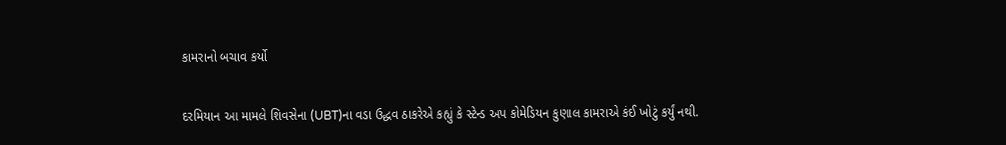કામરાનો બચાવ કર્યો

દરમિયાન આ મામલે શિવસેના (UBT)ના વડા ઉદ્ધવ ઠાકરેએ કહ્યું કે સ્ટેન્ડ અપ કોમેડિયન કુણાલ કામરાએ કંઈ ખોટું કર્યું નથી.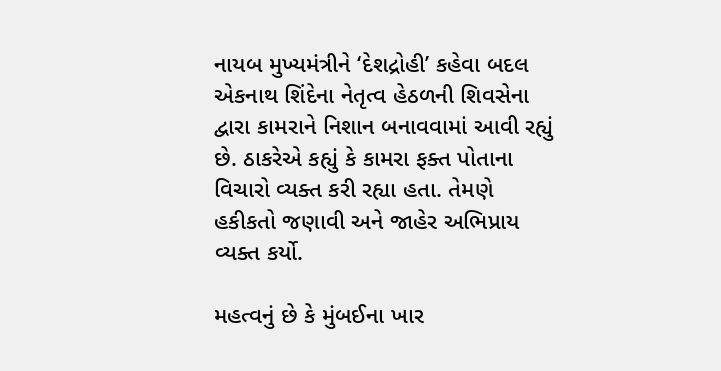નાયબ મુખ્યમંત્રીને ‘દેશદ્રોહી’ કહેવા બદલ એકનાથ શિંદેના નેતૃત્વ હેઠળની શિવસેના દ્વારા કામરાને નિશાન બનાવવામાં આવી રહ્યું છે. ઠાકરેએ કહ્યું કે કામરા ફક્ત પોતાના વિચારો વ્યક્ત કરી રહ્યા હતા. તેમણે હકીકતો જણાવી અને જાહેર અભિપ્રાય વ્યક્ત કર્યો.

મહત્વનું છે કે મુંબઈના ખાર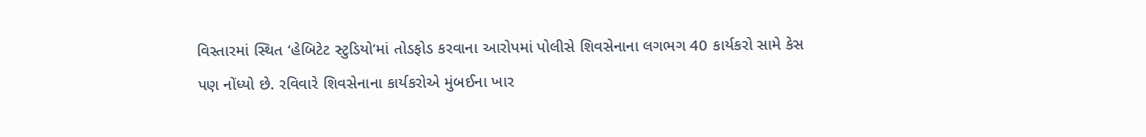વિસ્તારમાં સ્થિત ‘હેબિટેટ સ્ટુડિયો’માં તોડફોડ કરવાના આરોપમાં પોલીસે શિવસેનાના લગભગ 40 કાર્યકરો સામે કેસ પણ નોંધ્યો છે. રવિવારે શિવસેનાના કાર્યકરોએ મુંબઈના ખાર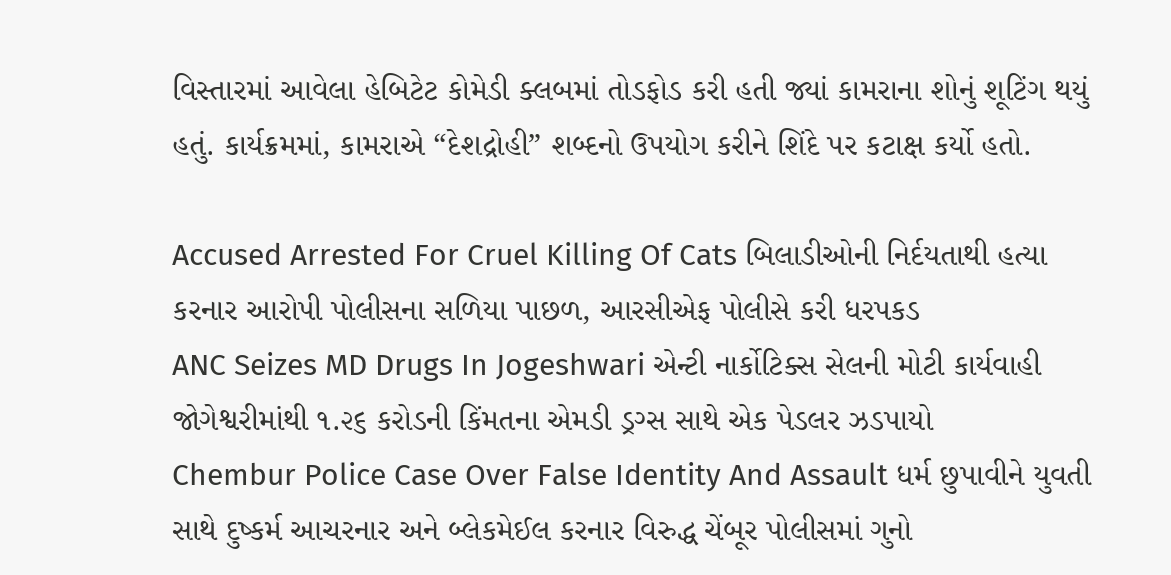વિસ્તારમાં આવેલા હેબિટેટ કોમેડી ક્લબમાં તોડફોડ કરી હતી જ્યાં કામરાના શોનું શૂટિંગ થયું હતું. કાર્યક્રમમાં, કામરાએ “દેશદ્રોહી” શબ્દનો ઉપયોગ કરીને શિંદે પર કટાક્ષ કર્યો હતો.

Accused Arrested For Cruel Killing Of Cats બિલાડીઓની નિર્દયતાથી હત્યા કરનાર આરોપી પોલીસના સળિયા પાછળ, આરસીએફ પોલીસે કરી ધરપકડ
ANC Seizes MD Drugs In Jogeshwari એન્ટી નાર્કોટિક્સ સેલની મોટી કાર્યવાહી જોગેશ્વરીમાંથી ૧.૨૬ કરોડની કિંમતના એમડી ડ્રગ્સ સાથે એક પેડલર ઝડપાયો
Chembur Police Case Over False Identity And Assault ધર્મ છુપાવીને યુવતી સાથે દુષ્કર્મ આચરનાર અને બ્લેકમેઈલ કરનાર વિરુદ્ધ ચેંબૂર પોલીસમાં ગુનો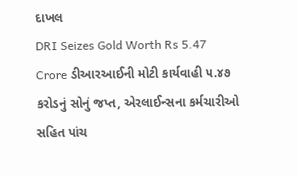દાખલ
DRI Seizes Gold Worth Rs 5.47 Crore ડીઆરઆઈની મોટી કાર્યવાહી ૫.૪૭ કરોડનું સોનું જપ્ત, એરલાઈન્સના કર્મચારીઓ સહિત પાંચ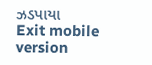ઝડપાયા
Exit mobile version